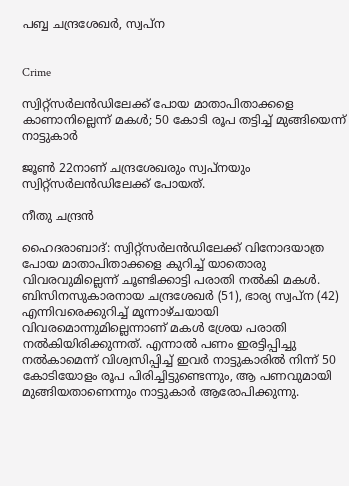പബ്ബ ചന്ദ്രശേഖർ, സ്വപ്ന


Crime

സ്വിറ്റ്സർലൻഡിലേക്ക് പോയ മാതാപിതാക്കളെ കാണാനില്ലെന്ന് മകൾ; 50 കോടി രൂപ തട്ടിച്ച് മുങ്ങിയെന്ന് നാട്ടുകാർ

ജൂൺ 22നാണ് ചന്ദ്രശേഖരും സ്വപ്നയും സ്വിറ്റ്സർലൻഡിലേക്ക് പോയത്.

നീതു ചന്ദ്രൻ

ഹൈദരാബാദ്: സ്വിറ്റ്സർലൻഡിലേക്ക് വിനോദയാത്ര പോയ മാതാപിതാക്കളെ കുറിച്ച് യാതൊരു വിവരവുമില്ലെന്ന് ചൂണ്ടിക്കാട്ടി പരാതി നൽകി മകൾ. ബിസിനസുകാരനായ ചന്ദ്രശേഖർ (51), ഭാര്യ സ്വപ്ന (42) എന്നിവരെക്കുറിച്ച് മൂന്നാഴ്ചയായി വിവരമൊന്നുമില്ലെന്നാണ് മകൾ ശ്രേയ പരാതി നൽകിയിരിക്കുന്നത്. എന്നാൽ പണം ഇരട്ടിപ്പിച്ചു നൽകാമെന്ന് വിശ്വസിപ്പിച്ച് ഇവർ നാട്ടുകാരിൽ നിന്ന് 50 കോടിയോളം രൂപ പിരിച്ചിട്ടുണ്ടെന്നും, ആ പണവുമായി മുങ്ങിയതാണെന്നും നാട്ടുകാർ ആരോപിക്കുന്നു.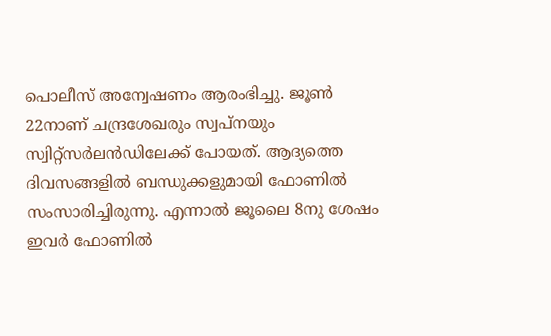പൊലീസ് അന്വേഷണം ആരംഭിച്ചു. ജൂൺ 22നാണ് ചന്ദ്രശേഖരും സ്വപ്നയും സ്വിറ്റ്സർലൻഡിലേക്ക് പോയത്. ആദ്യത്തെ ദിവസങ്ങളിൽ ബന്ധുക്കളുമായി ഫോണിൽ സംസാരിച്ചിരുന്നു. എന്നാൽ ജൂലൈ 8നു ശേഷം ഇവർ ഫോണിൽ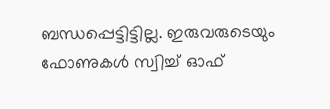ബന്ധപ്പെട്ടിട്ടില്ല. ഇരുവരുടെയും ഫോണുകൾ സ്വിച്ച് ഓഫ്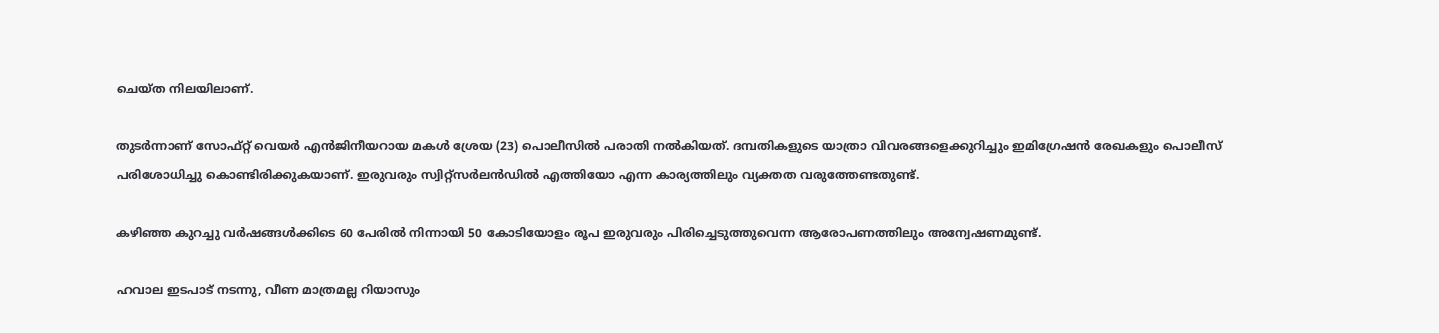ചെയ്ത നിലയിലാണ്.

തുടർന്നാണ് സോഫ്റ്റ് വെയർ എൻജിനീയറായ മകൾ ശ്രേയ (23) പൊലീസിൽ പരാതി നൽകിയത്. ദമ്പതികളുടെ യാത്രാ വിവരങ്ങളെക്കുറിച്ചും ഇമിഗ്രേഷൻ രേഖകളും പൊലീസ് പരിശോധിച്ചു കൊണ്ടിരിക്കുകയാണ്. ഇരുവരും സ്വിറ്റ്‌സർ‌ലൻഡിൽ എത്തിയോ എന്ന കാര്യത്തിലും വ്യക്തത വരുത്തേണ്ടതുണ്ട്.

കഴിഞ്ഞ കുറച്ചു വർഷങ്ങൾക്കിടെ 60 പേരിൽ നിന്നായി 50 കോടിയോളം രൂപ ഇരുവരും പിരിച്ചെടുത്തുവെന്ന ആരോപണത്തിലും അന്വേഷണമുണ്ട്.

ഹവാല ഇടപാട് നടന്നു, വീണ മാത്രമല്ല റിയാസും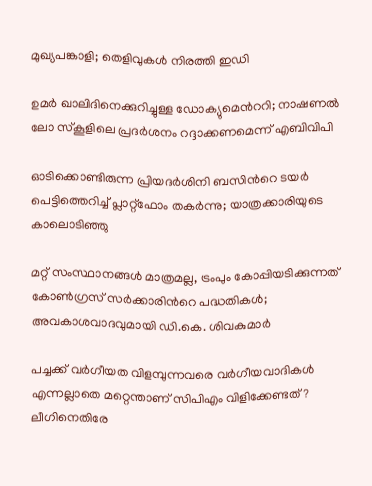മുഖ്യപങ്കാളി; തെളിവുകൾ നിരത്തി ഇഡി

ഉമർ ഖാലിദിനെക്കുറിച്ചുള്ള ഡോക്യുമെന്‍ററി; നാഷണൽ ലോ സ്കൂളിലെ പ്രദർശനം റദ്ദാക്കണമെന്ന് എബിവിപി

ഓടിക്കൊണ്ടിരുന്ന പ്രിയദർശിനി ബസിന്‍റെ ടയർ പെട്ടിത്തെറിച്ച് പ്ലാറ്റ്ഫോം തകർന്നു; യാത്രക്കാരിയുടെ കാലൊടിഞ്ഞു

മറ്റ് സംസ്ഥാനങ്ങൾ മാത്രമല്ല, ട്രംപും കോപ്പിയടിക്കുന്നത് കോൺഗ്രസ് സർക്കാരിന്‍റെ പദ്ധതികൾ; അവകാശവാദവുമായി ഡി.കെ. ശിവകുമാർ

പച്ചക്ക് വർഗീയത വിളമ്പുന്നവരെ വർഗീയവാദികൾ എന്നല്ലാതെ മറ്റെന്താണ് സിപിഎം വിളിക്കേണ്ടത്? ലീഗിനെതിരേ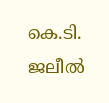കെ.ടി. ജലീൽ‌